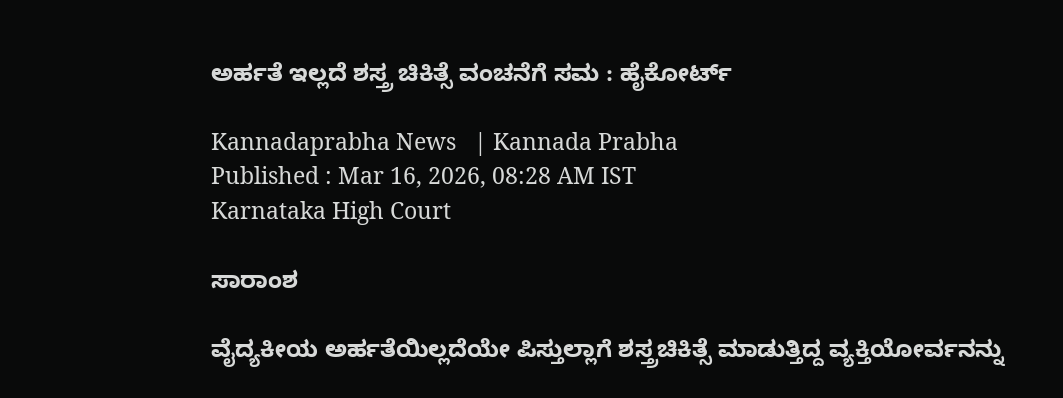ಅರ್ಹತೆ ಇಲ್ಲದೆ ಶಸ್ತ್ರ ಚಿಕಿತ್ಸೆ ವಂಚನೆಗೆ ಸಮ : ಹೈಕೋರ್ಟ್‌

Kannadaprabha News   | Kannada Prabha
Published : Mar 16, 2026, 08:28 AM IST
Karnataka High Court

ಸಾರಾಂಶ

ವೈದ್ಯಕೀಯ ಅರ್ಹತೆಯಿಲ್ಲದೆಯೇ ಪಿಸ್ತುಲ್ಲಾಗೆ ಶಸ್ತ್ರಚಿಕಿತ್ಸೆ ಮಾಡುತ್ತಿದ್ದ ವ್ಯಕ್ತಿಯೋರ್ವನನ್ನು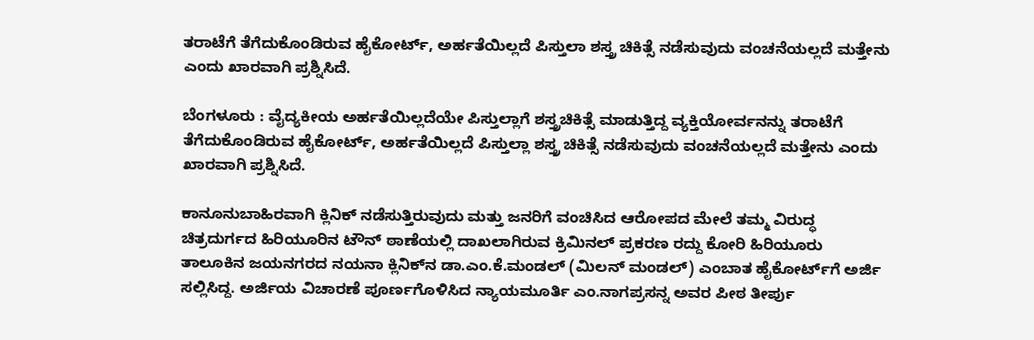ತರಾಟೆಗೆ ತೆಗೆದುಕೊಂಡಿರುವ ಹೈಕೋರ್ಟ್‌, ಅರ್ಹತೆಯಿಲ್ಲದೆ ಪಿಸ್ತುಲಾ ಶಸ್ತ್ರ ಚಿಕಿತ್ಸೆ ನಡೆಸುವುದು ವಂಚನೆಯಲ್ಲದೆ ಮತ್ತೇನು ಎಂದು ಖಾರವಾಗಿ ಪ್ರಶ್ನಿಸಿದೆ.

ಬೆಂಗಳೂರು : ವೈದ್ಯಕೀಯ ಅರ್ಹತೆಯಿಲ್ಲದೆಯೇ ಪಿಸ್ತುಲ್ಲಾಗೆ ಶಸ್ತ್ರಚಿಕಿತ್ಸೆ ಮಾಡುತ್ತಿದ್ದ ವ್ಯಕ್ತಿಯೋರ್ವನನ್ನು ತರಾಟೆಗೆ ತೆಗೆದುಕೊಂಡಿರುವ ಹೈಕೋರ್ಟ್‌, ಅರ್ಹತೆಯಿಲ್ಲದೆ ಪಿಸ್ತುಲ್ಲಾ ಶಸ್ತ್ರ ಚಿಕಿತ್ಸೆ ನಡೆಸುವುದು ವಂಚನೆಯಲ್ಲದೆ ಮತ್ತೇನು ಎಂದು ಖಾರವಾಗಿ ಪ್ರಶ್ನಿಸಿದೆ.

ಕಾನೂನುಬಾಹಿರವಾಗಿ ಕ್ಲಿನಿಕ್‌ ನಡೆಸುತ್ತಿರುವುದು ಮತ್ತು ಜನರಿಗೆ ವಂಚಿಸಿದ ಆರೋಪದ ಮೇಲೆ ತಮ್ಮ ವಿರುದ್ಧ ಚಿತ್ರದುರ್ಗದ ಹಿರಿಯೂರಿನ ಟೌನ್‌ ಠಾಣೆಯಲ್ಲಿ ದಾಖಲಾಗಿರುವ ಕ್ರಿಮಿನಲ್‌ ಪ್ರಕರಣ ರದ್ದು ಕೋರಿ ಹಿರಿಯೂರು ತಾಲೂಕಿನ ಜಯನಗರದ ನಯನಾ ಕ್ಲಿನಿಕ್‌ನ ಡಾ.ಎಂ.ಕೆ.ಮಂಡಲ್‌ (ಮಿಲನ್‌ ಮಂಡಲ್‌) ಎಂಬಾತ ಹೈಕೋರ್ಟ್‌ಗೆ ಅರ್ಜಿ ಸಲ್ಲಿಸಿದ್ದ. ಅರ್ಜಿಯ ವಿಚಾರಣೆ ಪೂರ್ಣಗೊಳಿಸಿದ ನ್ಯಾಯಮೂರ್ತಿ ಎಂ.ನಾಗಪ್ರಸನ್ನ ಅವರ ಪೀಠ ತೀರ್ಪು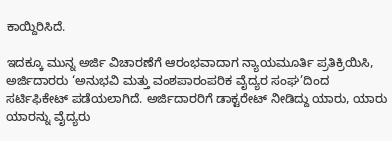ಕಾಯ್ದಿರಿಸಿದೆ.

ಇದಕ್ಕೂ ಮುನ್ನ ಅರ್ಜಿ ವಿಚಾರಣೆಗೆ ಆರಂಭವಾದಾಗ ನ್ಯಾಯಮೂರ್ತಿ ಪ್ರತಿಕ್ರಿಯಿಸಿ, ಅರ್ಜಿದಾರರು ‘ಅನುಭವಿ ಮತ್ತು ವಂಶಪಾರಂಪರಿಕ ವೈದ್ಯರ ಸಂಘ’ದಿಂದ ಸರ್ಟಿಫಿಕೇಟ್‌ ಪಡೆಯಲಾಗಿದೆ. ಅರ್ಜಿದಾರರಿಗೆ ಡಾಕ್ಟರೇಟ್‌ ನೀಡಿದ್ದು ಯಾರು, ಯಾರು ಯಾರನ್ನು ವೈದ್ಯರು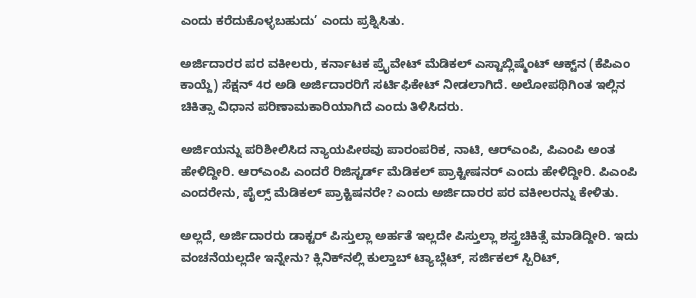ಎಂದು ಕರೆದುಕೊಳ್ಳಬಹುದು’ ಎಂದು ಪ್ರಶ್ನಿಸಿತು.

ಅರ್ಜಿದಾರರ ಪರ ವಕೀಲರು, ಕರ್ನಾಟಕ ಪ್ರೈವೇಟ್‌ ಮೆಡಿಕಲ್‌ ಎಸ್ಟಾಬ್ಲಿಷ್ಮೆಂಟ್‌ ಆಕ್ಟ್‌ನ (ಕೆಪಿಎಂ ಕಾಯ್ದೆ) ಸೆಕ್ಷನ್‌ 4ರ ಅಡಿ ಅರ್ಜಿದಾರರಿಗೆ ಸರ್ಟಿಫಿಕೇಟ್‌ ನೀಡಲಾಗಿದೆ. ಅಲೋಪಥಿಗಿಂತ ಇಲ್ಲಿನ ಚಿಕಿತ್ಸಾ ವಿಧಾನ ಪರಿಣಾಮಕಾರಿಯಾಗಿದೆ ಎಂದು ತಿಳಿಸಿದರು.

ಅರ್ಜಿಯನ್ನು ಪರಿಶೀಲಿಸಿದ ನ್ಯಾಯಪೀಠವು ಪಾರಂಪರಿಕ, ನಾಟಿ, ಆರ್‌ಎಂಪಿ, ಪಿಎಂಪಿ ಅಂತ ಹೇಳಿದ್ದೀರಿ. ಆರ್‌ಎಂಪಿ ಎಂದರೆ ರಿಜಿಸ್ಟರ್ಡ್‌ ಮೆಡಿಕಲ್‌ ಪ್ರಾಕ್ಟೀಷನರ್‌ ಎಂದು ಹೇಳಿದ್ದೀರಿ. ಪಿಎಂಪಿ ಎಂದರೇನು, ಪೈಲ್ಸ್‌ ಮೆಡಿಕಲ್‌ ಪ್ರಾಕ್ಟಿಷನರೇ? ಎಂದು ಅರ್ಜಿದಾರರ ಪರ ವಕೀಲರನ್ನು ಕೇಳಿತು.

ಅಲ್ಲದೆ, ಅರ್ಜಿದಾರರು ಡಾಕ್ಟರ್‌ ಪಿಸ್ತುಲ್ಲಾ ಅರ್ಹತೆ ಇಲ್ಲದೇ ಪಿಸ್ತುಲ್ಲಾ ಶಸ್ತ್ರಚಿಕಿತ್ಸೆ ಮಾಡಿದ್ದೀರಿ. ಇದು ವಂಚನೆಯಲ್ಲದೇ ಇನ್ನೇನು? ಕ್ಲಿನಿಕ್‌ನಲ್ಲಿ ಕುಲ್ತಾಬ್‌ ಟ್ಯಾಬ್ಲೆಟ್‌, ಸರ್ಜಿಕಲ್‌ ಸ್ಪಿರಿಟ್‌,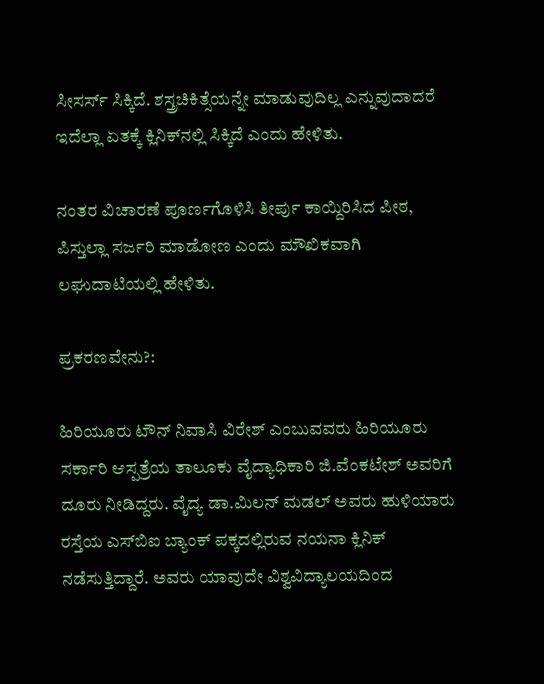ಸೀಸರ್ಸ್‌ ಸಿಕ್ಕಿದೆ. ಶಸ್ತ್ರಚಿಕಿತ್ಸೆಯನ್ನೇ ಮಾಡುವುದಿಲ್ಲ ಎನ್ನುವುದಾದರೆ ಇದೆಲ್ಲಾ ಏತಕ್ಕೆ ಕ್ಲಿನಿಕ್‌ನಲ್ಲಿ ಸಿಕ್ಕಿದೆ ಎಂದು ಹೇಳಿತು.

ನಂತರ ವಿಚಾರಣೆ ಪೂರ್ಣಗೊಳಿಸಿ ತೀರ್ಪು ಕಾಯ್ದಿರಿಸಿದ ಪೀಠ, ಪಿಸ್ತುಲ್ಲಾ ಸರ್ಜರಿ ಮಾಡೋಣ ಎಂದು ಮೌಖಿಕವಾಗಿ ಲಘುದಾಟಿಯಲ್ಲಿ ಹೇಳಿತು.

ಪ್ರಕರಣವೇನು?:

ಹಿರಿಯೂರು ಟೌನ್‌ ನಿವಾಸಿ ವಿರೇಶ್‌ ಎಂಬುವವರು ಹಿರಿಯೂರು ಸರ್ಕಾರಿ ಆಸ್ಪತ್ರೆಯ ತಾಲೂಕು ವೈದ್ಯಾಧಿಕಾರಿ ಜಿ.ವೆಂಕಟೇಶ್‌ ಅವರಿಗೆ ದೂರು ನೀಡಿದ್ದರು. ವೈದ್ಯ ಡಾ.ಮಿಲನ್‌ ಮಡಲ್‌ ಅವರು ಹುಳಿಯಾರು ರಸ್ತೆಯ ಎಸ್‌ಬಿಐ ಬ್ಯಾಂಕ್‌ ಪಕ್ಕದಲ್ಲಿರುವ ನಯನಾ ಕ್ಲಿನಿಕ್‌ ನಡೆಸುತ್ತಿದ್ದಾರೆ. ಅವರು ಯಾವುದೇ ವಿಶ್ವವಿದ್ಯಾಲಯದಿಂದ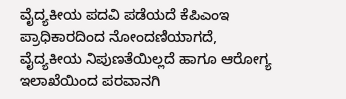ವೈದ್ಯಕೀಯ ಪದವಿ ಪಡೆಯದೆ ಕೆಪಿಎಂಇ ಪ್ರಾಧಿಕಾರದಿಂದ ನೋಂದಣಿಯಾಗದೆ, ವೈದ್ಯಕೀಯ ನಿಪುಣತೆಯಿಲ್ಲದೆ ಹಾಗೂ ಆರೋಗ್ಯ ಇಲಾಖೆಯಿಂದ ಪರವಾನಗಿ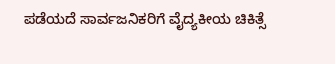ಪಡೆಯದೆ ಸಾರ್ವಜನಿಕರಿಗೆ ವೈದ್ಯಕೀಯ ಚಿಕಿತ್ಸೆ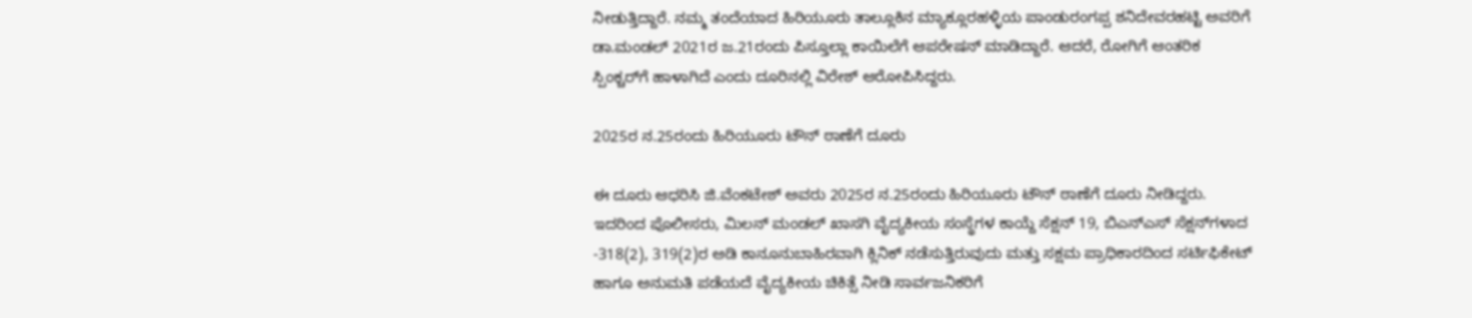ನೀಡುತ್ತಿದ್ದಾರೆ. ನಮ್ಮ ತಂದೆಯಾದ ಹಿರಿಯೂರು ತಾಲ್ಲೂಕಿನ ಮ್ಯಾಕ್ಲೂರಹಳ್ಳಿಯ ಪಾಂಡುರಂಗಪ್ಪ ಶನಿದೇವರಹಟ್ಟಿ ಅವರಿಗೆ ಡಾ.ಮಂಡಲ್‌ 2021ರ ಜ.21ರಂದು ಪಿಸ್ತೂಲ್ಲಾ ಕಾಯಿಲೆಗೆ ಆಪರೇಷನ್‌ ಮಾಡಿದ್ದಾರೆ. ಆದರೆ, ರೋಗಿಗೆ ಆಂತರಿಕ ಸ್ಪಿಂಕ್ಚರ್‌ಗೆ ಹಾಳಾಗಿದೆ ಎಂದು ದೂರಿನಲ್ಲಿ ವಿರೇಶ್‌ ಆರೋಪಿಸಿದ್ದರು.

2025ರ ನ.25ರಂದು ಹಿರಿಯೂರು ಟೌನ್‌ ಠಾಣೆಗೆ ದೂರು

ಈ ದೂರು ಆಧರಿಸಿ ಜಿ.ವೆಂಕಟೇಶ್‌ ಅವರು 2025ರ ನ.25ರಂದು ಹಿರಿಯೂರು ಟೌನ್‌ ಠಾಣೆಗೆ ದೂರು ನೀಡಿದ್ದರು. ಇದರಿಂದ ಪೊಲೀಸರು, ಮಿಲನ್‌ ಮಂಡಲ್‌ ಖಾಸಗಿ ವೈದ್ಯಕೀಯ ಸಂಸ್ಥೆಗಳ ಕಾಯ್ದೆ ಸೆಕ್ಷನ್‌ 19, ಬಿಎನ್‌ಎಸ್‌ ಸೆಕ್ಷನ್‌ಗಳಾದ -318(2), 319(2)ರ ಅಡಿ ಕಾನೂನುಬಾಹಿರವಾಗಿ ಕ್ಲಿನಿಕ್‌ ನಡೆಸುತ್ತಿರುವುದು ಮತ್ತು ಸಕ್ಷಮ ಪ್ರಾಧಿಕಾರದಿಂದ ಸರ್ಟಿಫಿಕೇಟ್‌ ಹಾಗೂ ಅನುಮತಿ ಪಡೆಯದೆ ವೈದ್ಯಕೀಯ ಚಿಕಿತ್ಸೆ ನೀಡಿ ಸಾರ್ವಜನಿಕರಿಗೆ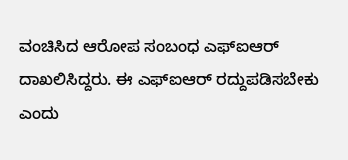ವಂಚಿಸಿದ ಆರೋಪ ಸಂಬಂಧ ಎಫ್‌ಐಆರ್‌ ದಾಖಲಿಸಿದ್ದರು. ಈ ಎಫ್‌ಐಆರ್‌ ರದ್ದುಪಡಿಸಬೇಕು ಎಂದು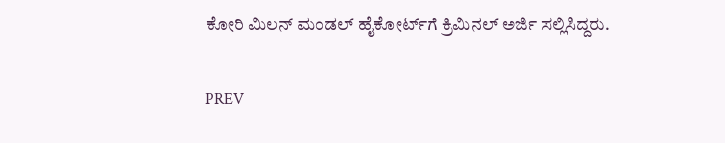ಕೋರಿ ಮಿಲನ್‌ ಮಂಡಲ್‌ ಹೈಕೋರ್ಟ್‌ಗೆ ಕ್ರಿಮಿನಲ್‌ ಅರ್ಜಿ ಸಲ್ಲಿಸಿದ್ದರು.

PREV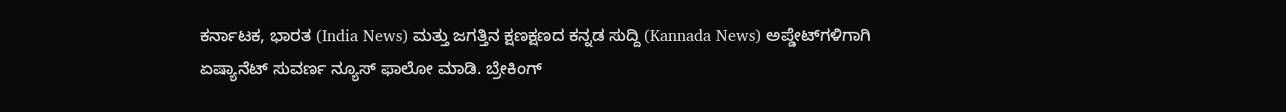ಕರ್ನಾಟಕ, ಭಾರತ (India News) ಮತ್ತು ಜಗತ್ತಿನ ಕ್ಷಣಕ್ಷಣದ ಕನ್ನಡ ಸುದ್ದಿ (Kannada News) ಅಪ್ಡೇಟ್‌ಗಳಿಗಾಗಿ ಏಷ್ಯಾನೆಟ್ ಸುವರ್ಣ ನ್ಯೂಸ್‌ ಫಾಲೋ ಮಾಡಿ. ಬ್ರೇಕಿಂಗ್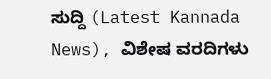ಸುದ್ದಿ (Latest Kannada News), ವಿಶೇಷ ವರದಿಗಳು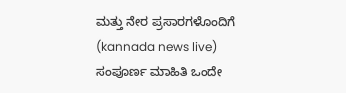ಮತ್ತು ನೇರ ಪ್ರಸಾರಗಳೊಂದಿಗೆ (kannada news live) ಸಂಪೂರ್ಣ ಮಾಹಿತಿ ಒಂದೇ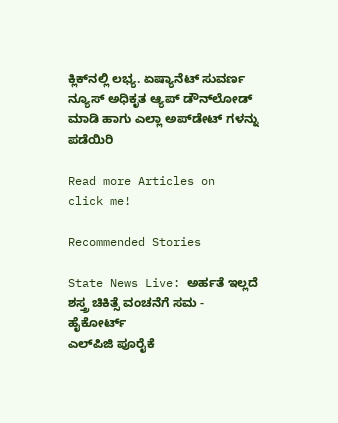ಕ್ಲಿಕ್‌ನಲ್ಲಿ ಲಭ್ಯ. ಏಷ್ಯಾನೆಟ್ ಸುವರ್ಣ ನ್ಯೂಸ್ ಅಧಿಕೃತ ಆ್ಯಪ್ ಡೌನ್‌ಲೋಡ್ ಮಾಡಿ ಹಾಗು ಎಲ್ಲಾ ಅಪ್‌ಡೇಟ್ ಗಳನ್ನು ಪಡೆಯಿರಿ

Read more Articles on
click me!

Recommended Stories

State News Live: ಅರ್ಹತೆ ಇಲ್ಲದೆ ಶಸ್ತ್ರ ಚಿಕಿತ್ಸೆ ವಂಚನೆಗೆ ಸಮ - ಹೈಕೋರ್ಟ್‌
ಎಲ್‌ಪಿಜಿ ಪೂರೈಕೆ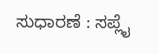ಸುಧಾರಣೆ : ಸಪ್ಲೈ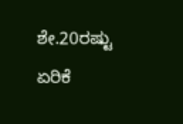ಶೇ.20ರಷ್ಟು ಏರಿಕೆ